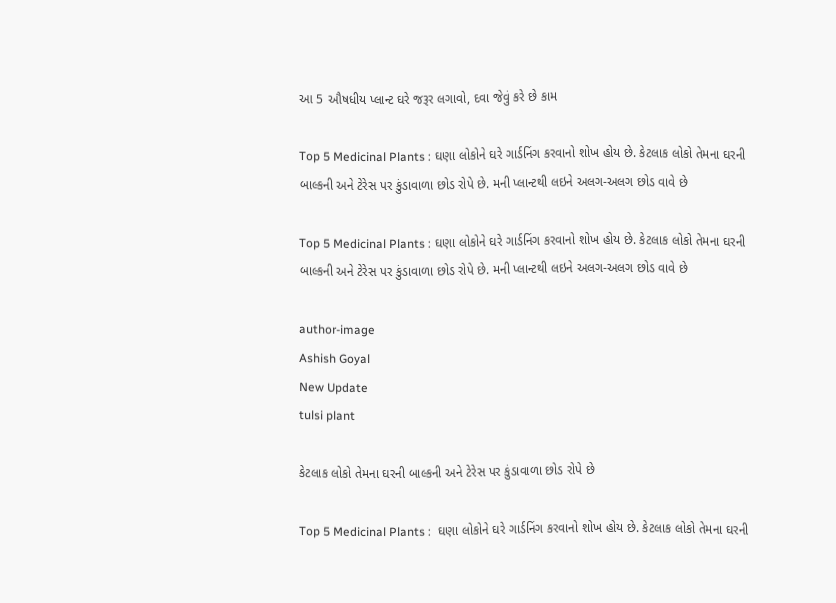આ 5 ઔષધીય પ્લાન્ટ ઘરે જરૂર લગાવો, દવા જેવું કરે છે કામ

Top 5 Medicinal Plants : ઘણા લોકોને ઘરે ગાર્ડનિંગ કરવાનો શોખ હોય છે. કેટલાક લોકો તેમના ઘરની બાલ્કની અને ટેરેસ પર કુંડાવાળા છોડ રોપે છે. મની પ્લાન્ટથી લઇને અલગ-અલગ છોડ વાવે છે

Top 5 Medicinal Plants : ઘણા લોકોને ઘરે ગાર્ડનિંગ કરવાનો શોખ હોય છે. કેટલાક લોકો તેમના ઘરની બાલ્કની અને ટેરેસ પર કુંડાવાળા છોડ રોપે છે. મની પ્લાન્ટથી લઇને અલગ-અલગ છોડ વાવે છે

author-image
Ashish Goyal
New Update
tulsi plant

કેટલાક લોકો તેમના ઘરની બાલ્કની અને ટેરેસ પર કુંડાવાળા છોડ રોપે છે

Top 5 Medicinal Plants :  ઘણા લોકોને ઘરે ગાર્ડનિંગ કરવાનો શોખ હોય છે. કેટલાક લોકો તેમના ઘરની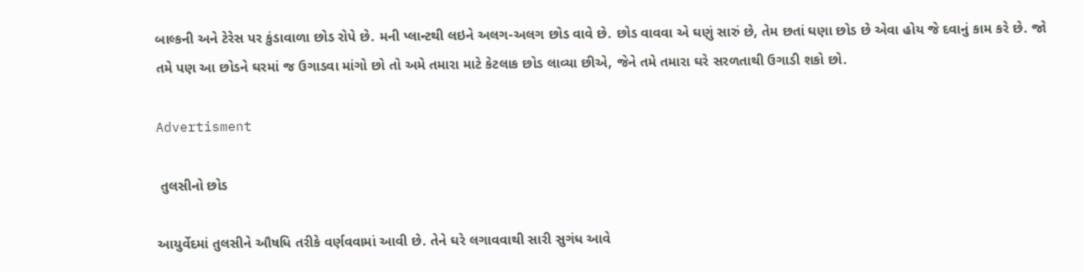બાલ્કની અને ટેરેસ પર કુંડાવાળા છોડ રોપે છે. મની પ્લાન્ટથી લઇને અલગ-અલગ છોડ વાવે છે. છોડ વાવવા એ ઘણું સારું છે, તેમ છતાં ઘણા છોડ છે એવા હોય જે દવાનું કામ કરે છે. જો તમે પણ આ છોડને ઘરમાં જ ઉગાડવા માંગો છો તો અમે તમારા માટે કેટલાક છોડ લાવ્યા છીએ, જેને તમે તમારા ઘરે સરળતાથી ઉગાડી શકો છો.

Advertisment

 તુલસીનો છોડ

આયુર્વેદમાં તુલસીને ઔષધિ તરીકે વર્ણવવામાં આવી છે. તેને ઘરે લગાવવાથી સારી સુગંધ આવે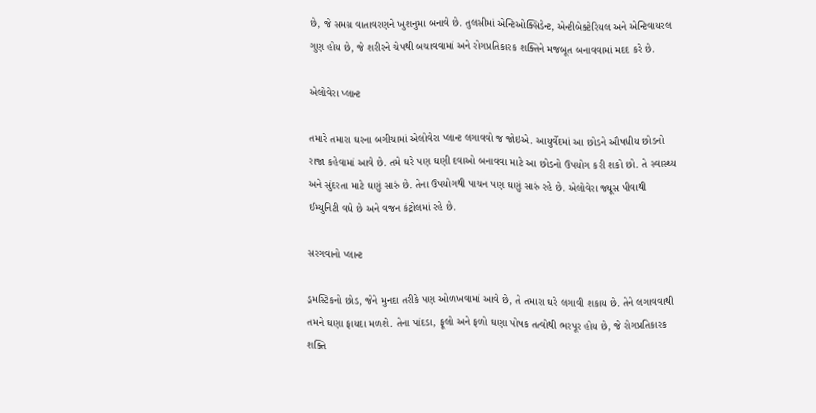છે, જે સમગ્ર વાતાવરણને ખુશનુમા બનાવે છે. તુલસીમાં એન્ટિઓક્સિડેન્ટ, એન્ટીબેક્ટેરિયલ અને એન્ટિવાયરલ ગુણ હોય છે, જે શરીરને ચેપથી બચાવવામાં અને રોગપ્રતિકારક શક્તિને મજબૂત બનાવવામાં મદદ કરે છે.

એલોવેરા પ્લાન્ટ

તમારે તમારા ઘરના બગીચામાં એલોવેરા પ્લાન્ટ લગાવવો જ જોઇએ. આયુર્વેદમાં આ છોડને ઔષધીય છોડનો રાજા કહેવામાં આવે છે. તમે ઘરે પણ ઘણી દવાઓ બનાવવા માટે આ છોડનો ઉપયોગ કરી શકો છો. તે સ્વાસ્થ્ય અને સુંદરતા માટે ઘણું સારું છે. તેના ઉપયોગથી પાચન પણ ઘણું સારું રહે છે. એલોવેરા જ્યૂસ પીવાથી ઈમ્યુનિટી વધે છે અને વજન કંટ્રોલમાં રહે છે.

સરગવાનો પ્લાન્ટ

ડ્રમસ્ટિકનો છોડ, જેને મુનદા તરીકે પણ ઓળખવામાં આવે છે, તે તમારા ઘરે લગાવી શકાય છે. તેને લગાવવાથી તમને ઘણા ફાયદા મળશે. તેના પાંદડા, ફૂલો અને ફળો ઘણા પોષક તત્વોથી ભરપૂર હોય છે, જે રોગપ્રતિકારક શક્તિ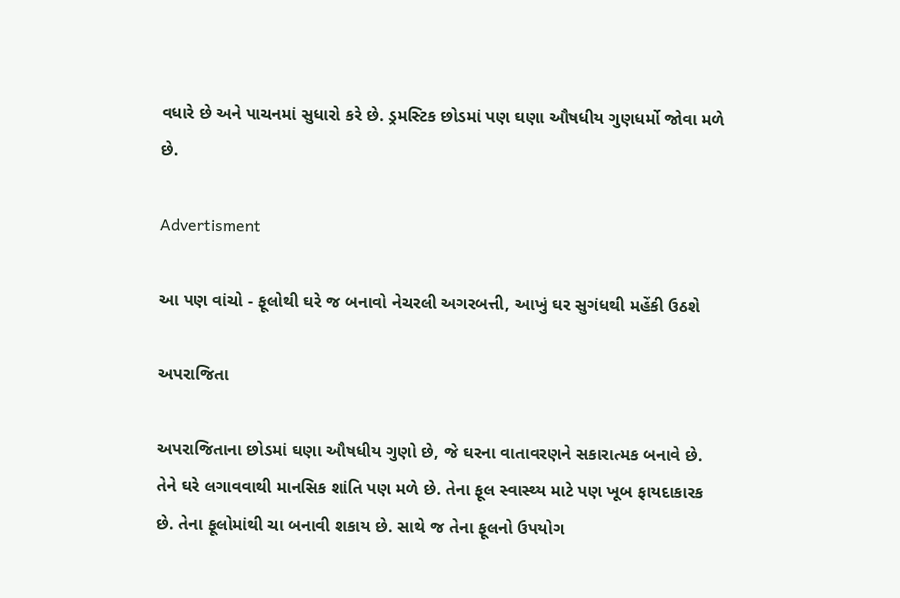વધારે છે અને પાચનમાં સુધારો કરે છે. ડ્રમસ્ટિક છોડમાં પણ ઘણા ઔષધીય ગુણધર્મો જોવા મળે છે.

Advertisment

આ પણ વાંચો - ફૂલોથી ઘરે જ બનાવો નેચરલી અગરબત્તી, આખું ઘર સુગંધથી મહેંકી ઉઠશે

અપરાજિતા

અપરાજિતાના છોડમાં ઘણા ઔષધીય ગુણો છે, જે ઘરના વાતાવરણને સકારાત્મક બનાવે છે. તેને ઘરે લગાવવાથી માનસિક શાંતિ પણ મળે છે. તેના ફૂલ સ્વાસ્થ્ય માટે પણ ખૂબ ફાયદાકારક છે. તેના ફૂલોમાંથી ચા બનાવી શકાય છે. સાથે જ તેના ફૂલનો ઉપયોગ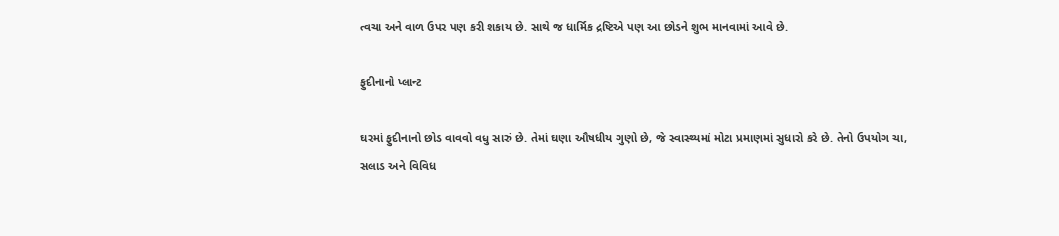ત્વચા અને વાળ ઉપર પણ કરી શકાય છે. સાથે જ ધાર્મિક દ્રષ્ટિએ પણ આ છોડને શુભ માનવામાં આવે છે.

ફુદીનાનો પ્લાન્ટ

ઘરમાં ફુદીનાનો છોડ વાવવો વધુ સારું છે. તેમાં ઘણા ઔષધીય ગુણો છે, જે સ્વાસ્થ્યમાં મોટા પ્રમાણમાં સુધારો કરે છે. તેનો ઉપયોગ ચા, સલાડ અને વિવિધ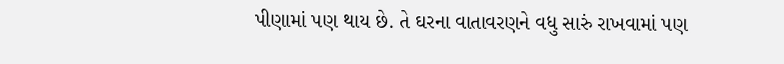પીણામાં પણ થાય છે. તે ઘરના વાતાવરણને વધુ સારું રાખવામાં પણ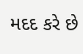મદદ કરે છે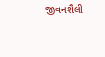જીવનશૈલી